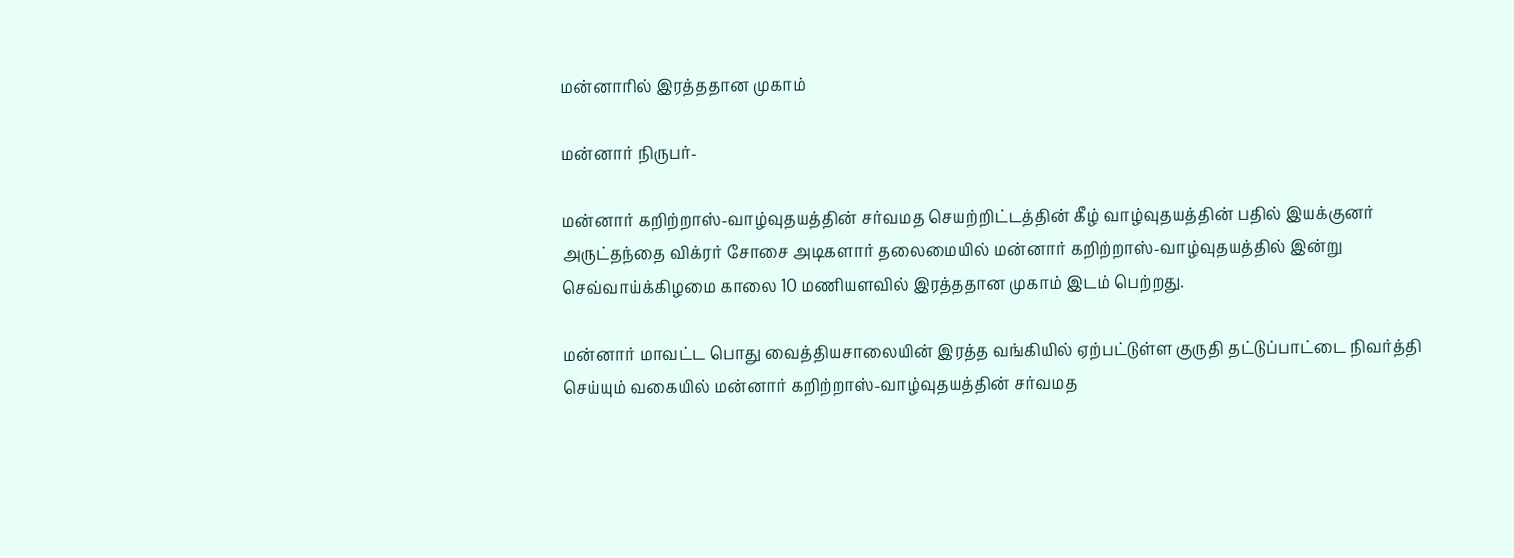மன்னாரில் இரத்ததான முகாம்

மன்னார் நிருபர்-

மன்னார் கறிற்றாஸ்-வாழ்வுதயத்தின் சர்வமத செயற்றிட்டத்தின் கீழ் வாழ்வுதயத்தின் பதில் இயக்குனர் அருட்தந்தை விக்ரர் சோசை அடிகளார் தலைமையில் மன்னார் கறிற்றாஸ்-வாழ்வுதயத்தில் இன்று செவ்வாய்க்கிழமை காலை 10 மணியளவில் இரத்ததான முகாம் இடம் பெற்றது.

மன்னார் மாவட்ட பொது வைத்தியசாலையின் இரத்த வங்கியில் ஏற்பட்டுள்ள குருதி தட்டுப்பாட்டை நிவர்த்தி செய்யும் வகையில் மன்னார் கறிற்றாஸ்-வாழ்வுதயத்தின் சர்வமத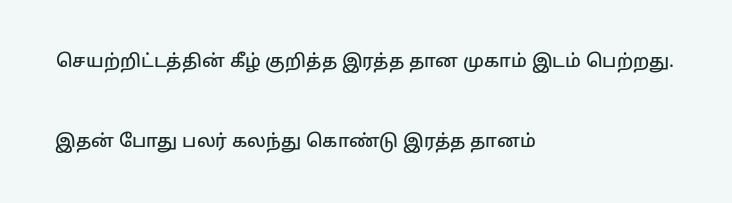செயற்றிட்டத்தின் கீழ் குறித்த இரத்த தான முகாம் இடம் பெற்றது.

இதன் போது பலர் கலந்து கொண்டு இரத்த தானம்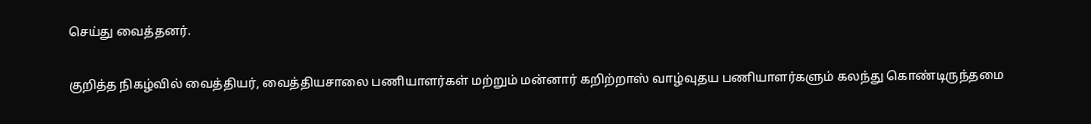செய்து வைத்தனர்.

குறித்த நிகழ்வில் வைத்தியர், வைத்தியசாலை பணியாளர்கள் மற்றும் மன்னார் கறிற்றாஸ் வாழ்வுதய பணியாளர்களும் கலந்து கொண்டிருந்தமை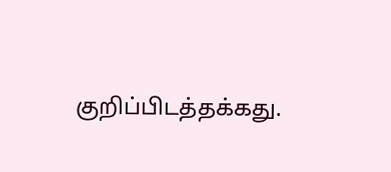குறிப்பிடத்தக்கது.